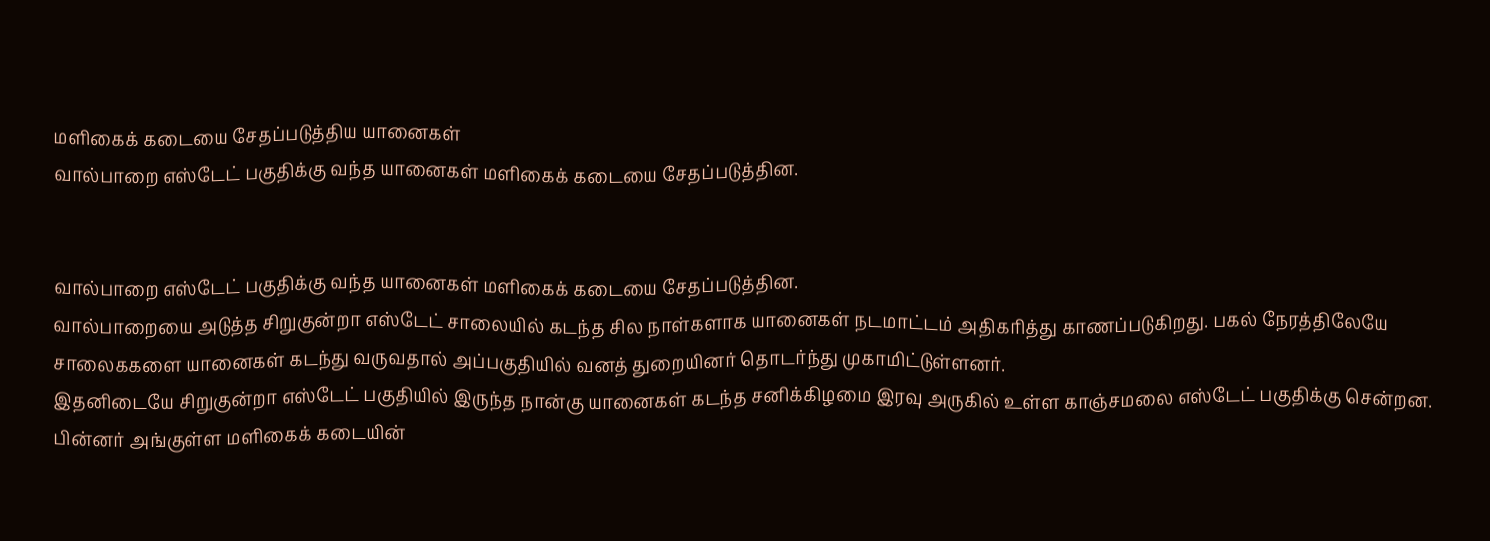மளிகைக் கடையை சேதப்படுத்திய யானைகள்
வால்பாறை எஸ்டேட் பகுதிக்கு வந்த யானைகள் மளிகைக் கடையை சேதப்படுத்தின.


வால்பாறை எஸ்டேட் பகுதிக்கு வந்த யானைகள் மளிகைக் கடையை சேதப்படுத்தின.
வால்பாறையை அடுத்த சிறுகுன்றா எஸ்டேட் சாலையில் கடந்த சில நாள்களாக யானைகள் நடமாட்டம் அதிகரித்து காணப்படுகிறது. பகல் நேரத்திலேயே சாலைககளை யானைகள் கடந்து வருவதால் அப்பகுதியில் வனத் துறையினர் தொடர்ந்து முகாமிட்டுள்ளனர்.
இதனிடையே சிறுகுன்றா எஸ்டேட் பகுதியில் இருந்த நான்கு யானைகள் கடந்த சனிக்கிழமை இரவு அருகில் உள்ள காஞ்சமலை எஸ்டேட் பகுதிக்கு சென்றன.
பின்னர் அங்குள்ள மளிகைக் கடையின்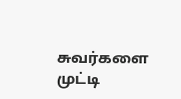சுவர்களை முட்டி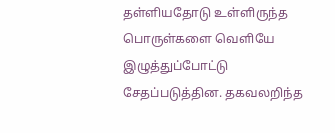தள்ளியதோடு உள்ளிருந்த பொருள்களை வெளியே இழுத்துப்போட்டு சேதப்படுத்தின. தகவலறிந்த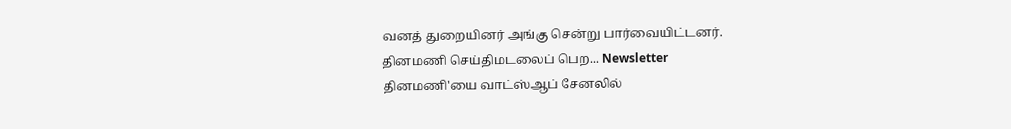வனத் துறையினர் அங்கு சென்று பார்வையிட்டனர்.
தினமணி செய்திமடலைப் பெற... Newsletter
தினமணி'யை வாட்ஸ்ஆப் சேனலில்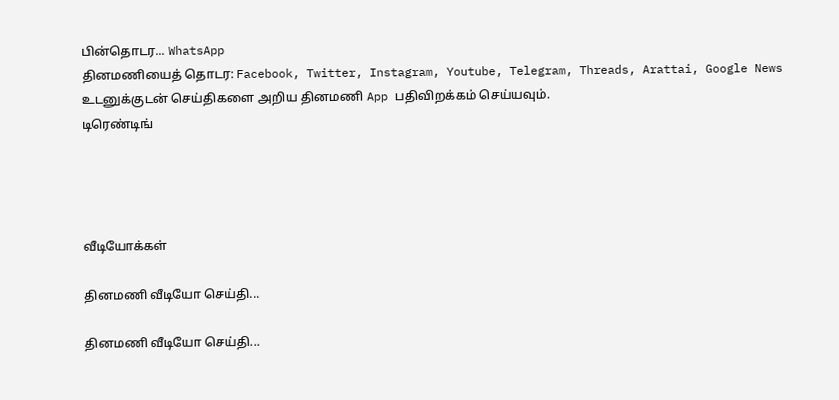பின்தொடர... WhatsApp
தினமணியைத் தொடர: Facebook, Twitter, Instagram, Youtube, Telegram, Threads, Arattai, Google News
உடனுக்குடன் செய்திகளை அறிய தினமணி App பதிவிறக்கம் செய்யவும்.
டிரெண்டிங்




வீடியோக்கள்

தினமணி வீடியோ செய்தி...

தினமணி வீடியோ செய்தி...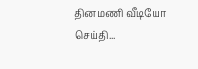தினமணி வீடியோ செய்தி...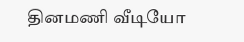தினமணி வீடியோ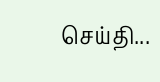செய்தி...